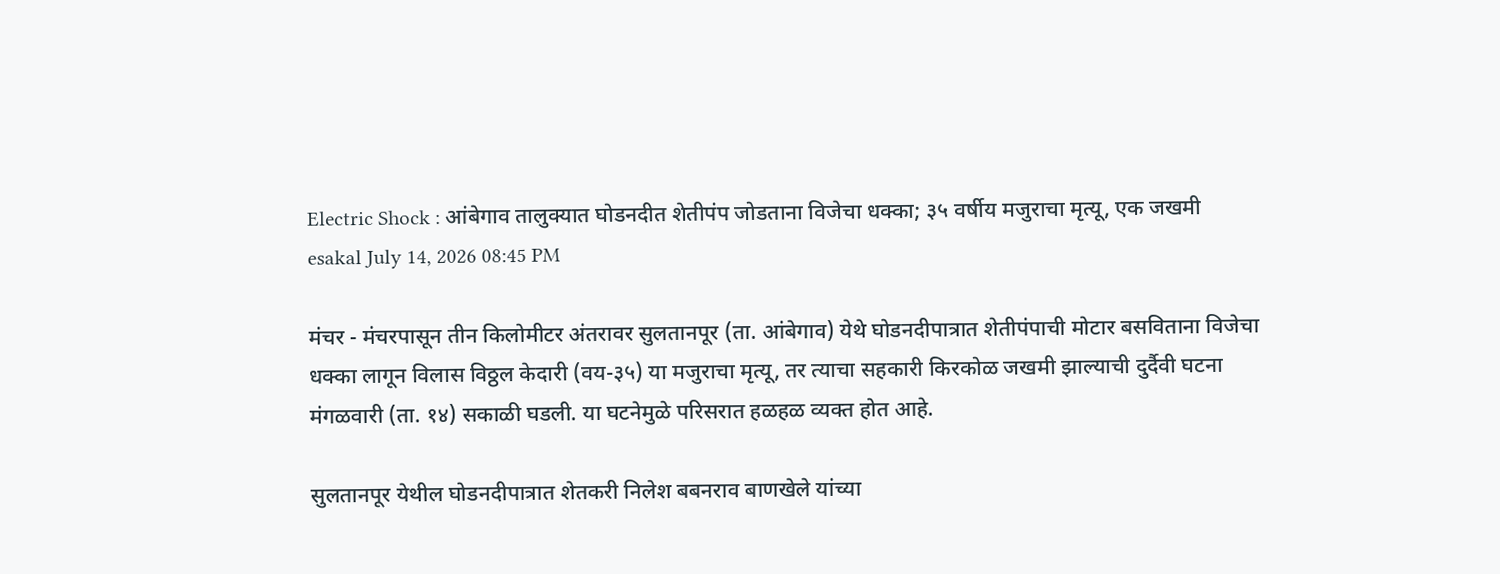Electric Shock : आंबेगाव तालुक्यात घोडनदीत शेतीपंप जोडताना विजेचा धक्का; ३५ वर्षीय मजुराचा मृत्यू, एक जखमी
esakal July 14, 2026 08:45 PM

मंचर - मंचरपासून तीन किलोमीटर अंतरावर सुलतानपूर (ता. आंबेगाव) येथे घोडनदीपात्रात शेतीपंपाची मोटार बसविताना विजेचा धक्का लागून विलास विठ्ठल केदारी (वय-३५) या मजुराचा मृत्यू, तर त्याचा सहकारी किरकोळ जखमी झाल्याची दुर्दैवी घटना मंगळवारी (ता. १४) सकाळी घडली. या घटनेमुळे परिसरात हळहळ व्यक्त होत आहे.

सुलतानपूर येथील घोडनदीपात्रात शेतकरी निलेश बबनराव बाणखेले यांच्या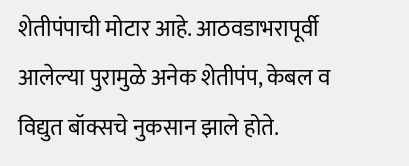शेतीपंपाची मोटार आहे. आठवडाभरापूर्वी आलेल्या पुरामुळे अनेक शेतीपंप, केबल व विद्युत बॉक्सचे नुकसान झाले होते.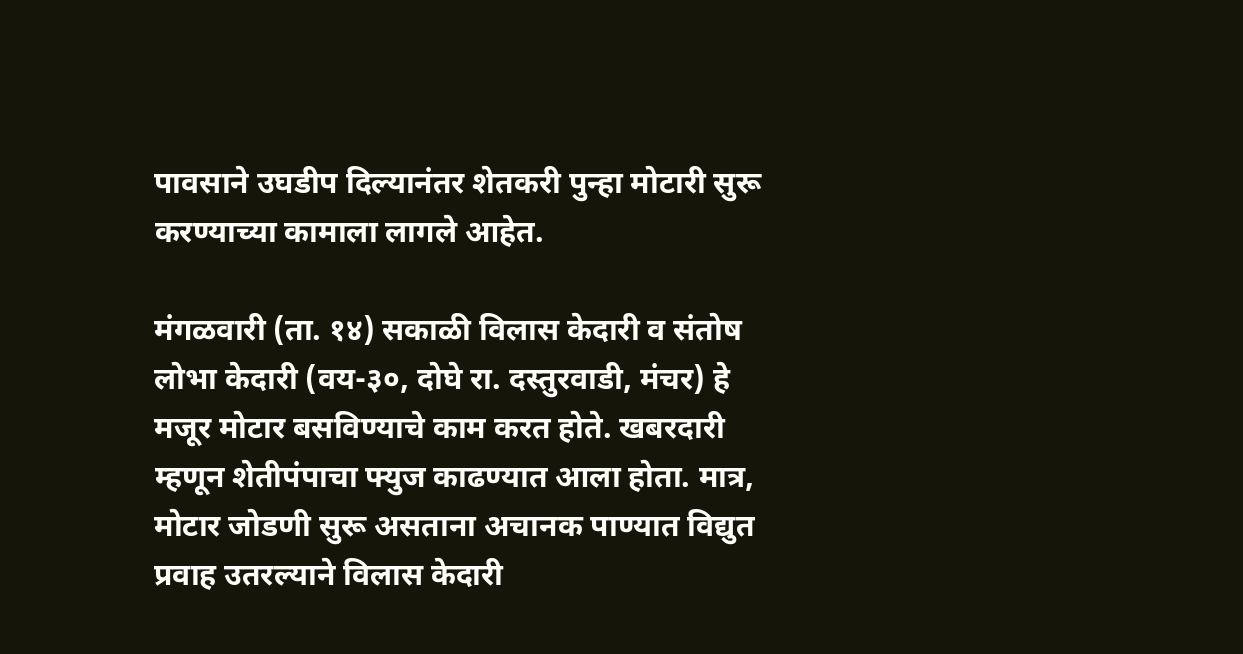पावसाने उघडीप दिल्यानंतर शेतकरी पुन्हा मोटारी सुरू करण्याच्या कामाला लागले आहेत.

मंगळवारी (ता. १४) सकाळी विलास केदारी व संतोष लोभा केदारी (वय-३०, दोघे रा. दस्तुरवाडी, मंचर) हे मजूर मोटार बसविण्याचे काम करत होते. खबरदारी म्हणून शेतीपंपाचा फ्युज काढण्यात आला होता. मात्र, मोटार जोडणी सुरू असताना अचानक पाण्यात विद्युत प्रवाह उतरल्याने विलास केदारी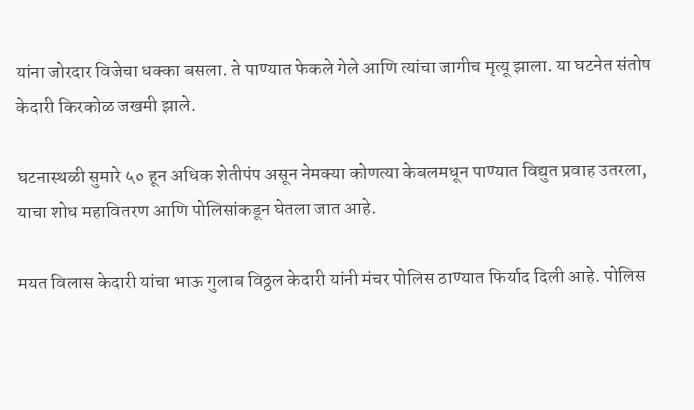यांना जोरदार विजेचा धक्का बसला. ते पाण्यात फेकले गेले आणि त्यांचा जागीच मृत्यू झाला. या घटनेत संतोष केदारी किरकोळ जखमी झाले.

घटनास्थळी सुमारे ५० हून अधिक शेतीपंप असून नेमक्या कोणत्या केबलमधून पाण्यात विद्युत प्रवाह उतरला, याचा शोध महावितरण आणि पोलिसांकडून घेतला जात आहे.

मयत विलास केदारी यांचा भाऊ गुलाब विठ्ठल केदारी यांनी मंचर पोलिस ठाण्यात फिर्याद दिली आहे. पोलिस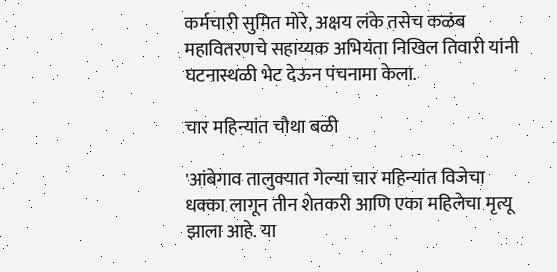कर्मचारी सुमित मोरे, अक्षय लंके तसेच कळंब महावितरणचे सहाय्यक अभियंता निखिल तिवारी यांनी घटनास्थळी भेट देऊन पंचनामा केला.

चार महिन्यांत चौथा बळी

'आंबेगाव तालुक्यात गेल्या चार महिन्यांत विजेचा धक्का लागून तीन शेतकरी आणि एका महिलेचा मृत्यू झाला आहे. या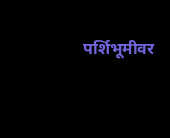पर्शिभूमीवर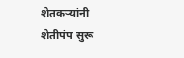शेतकऱ्यांनी शेतीपंप सुरू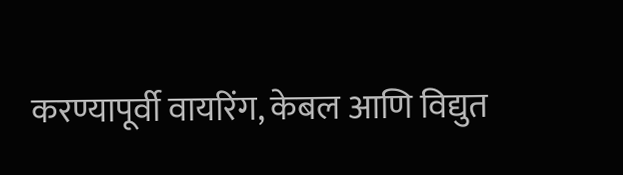करण्यापूर्वी वायरिंग, केबल आणि विद्युत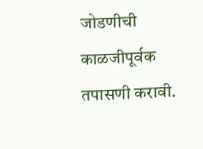जोडणीची काळजीपूर्वक तपासणी करावी.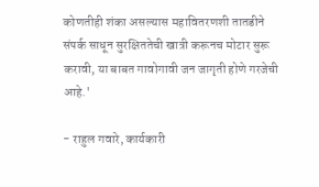कोणतीही शंका असल्यास महावितरणशी तातडीने संपर्क साधून सुरक्षिततेची खात्री करूनच मोटार सुरू करावी, या बाबत गावोगावी जन जागृती होणे गरजेची आहे.'

- राहुल गवारे, कार्यकारी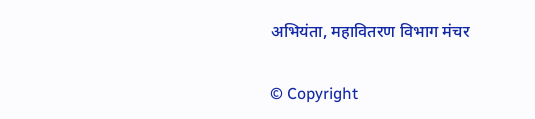अभियंता, महावितरण विभाग मंचर

© Copyright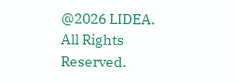@2026 LIDEA. All Rights Reserved.